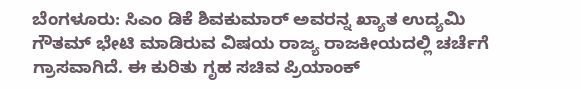ಬೆಂಗಳೂರು: ಸಿಎಂ ಡಿಕೆ ಶಿವಕುಮಾರ್ ಅವರನ್ನ ಖ್ಯಾತ ಉದ್ಯಮಿ ಗೌತಮ್ ಭೇಟಿ ಮಾಡಿರುವ ವಿಷಯ ರಾಜ್ಯ ರಾಜಕೀಯದಲ್ಲಿ ಚರ್ಚೆಗೆ ಗ್ರಾಸವಾಗಿದೆ. ಈ ಕುರಿತು ಗೃಹ ಸಚಿವ ಪ್ರಿಯಾಂಕ್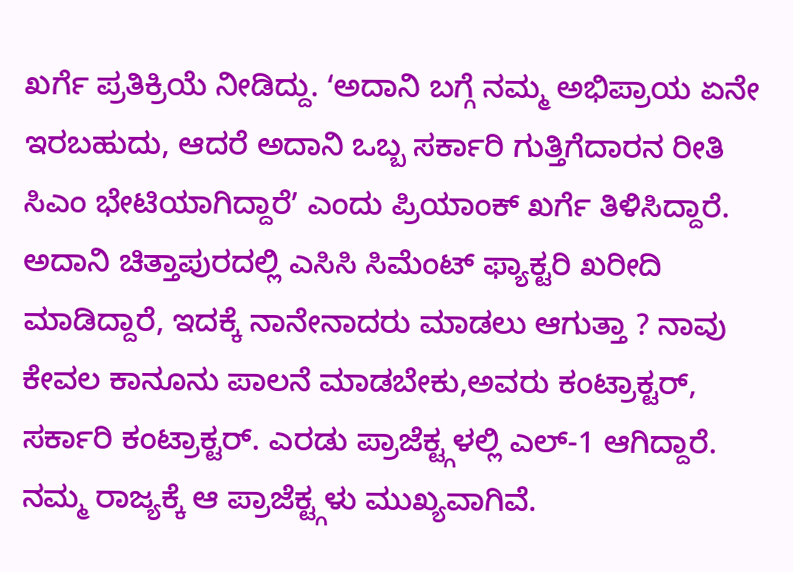ಖರ್ಗೆ ಪ್ರತಿಕ್ರಿಯೆ ನೀಡಿದ್ದು. ʻಅದಾನಿ ಬಗ್ಗೆ ನಮ್ಮ ಅಭಿಪ್ರಾಯ ಏನೇ ಇರಬಹುದು, ಆದರೆ ಅದಾನಿ ಒಬ್ಬ ಸರ್ಕಾರಿ ಗುತ್ತಿಗೆದಾರನ ರೀತಿ ಸಿಎಂ ಭೇಟಿಯಾಗಿದ್ದಾರೆʼ ಎಂದು ಪ್ರಿಯಾಂಕ್ ಖರ್ಗೆ ತಿಳಿಸಿದ್ದಾರೆ.
ಅದಾನಿ ಚಿತ್ತಾಪುರದಲ್ಲಿ ಎಸಿಸಿ ಸಿಮೆಂಟ್ ಫ್ಯಾಕ್ಟರಿ ಖರೀದಿ ಮಾಡಿದ್ದಾರೆ, ಇದಕ್ಕೆ ನಾನೇನಾದರು ಮಾಡಲು ಆಗುತ್ತಾ ? ನಾವು ಕೇವಲ ಕಾನೂನು ಪಾಲನೆ ಮಾಡಬೇಕು,ಅವರು ಕಂಟ್ರಾಕ್ಟರ್, ಸರ್ಕಾರಿ ಕಂಟ್ರಾಕ್ಟರ್. ಎರಡು ಪ್ರಾಜೆಕ್ಟ್ಗಳಲ್ಲಿ ಎಲ್-1 ಆಗಿದ್ದಾರೆ. ನಮ್ಮ ರಾಜ್ಯಕ್ಕೆ ಆ ಪ್ರಾಜೆಕ್ಟ್ಗಳು ಮುಖ್ಯವಾಗಿವೆ.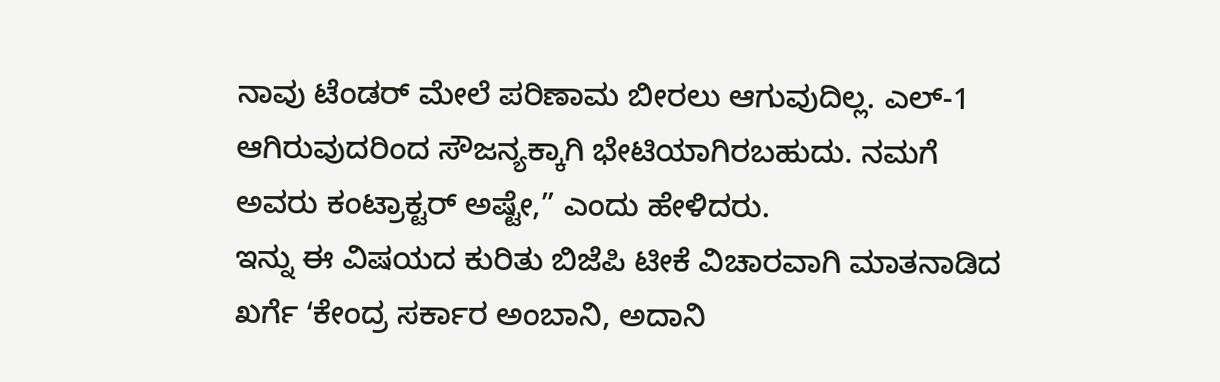ನಾವು ಟೆಂಡರ್ ಮೇಲೆ ಪರಿಣಾಮ ಬೀರಲು ಆಗುವುದಿಲ್ಲ. ಎಲ್-1 ಆಗಿರುವುದರಿಂದ ಸೌಜನ್ಯಕ್ಕಾಗಿ ಭೇಟಿಯಾಗಿರಬಹುದು. ನಮಗೆ ಅವರು ಕಂಟ್ರಾಕ್ಟರ್ ಅಷ್ಟೇ,” ಎಂದು ಹೇಳಿದರು.
ಇನ್ನು ಈ ವಿಷಯದ ಕುರಿತು ಬಿಜೆಪಿ ಟೀಕೆ ವಿಚಾರವಾಗಿ ಮಾತನಾಡಿದ ಖರ್ಗೆ ʻಕೇಂದ್ರ ಸರ್ಕಾರ ಅಂಬಾನಿ, ಅದಾನಿ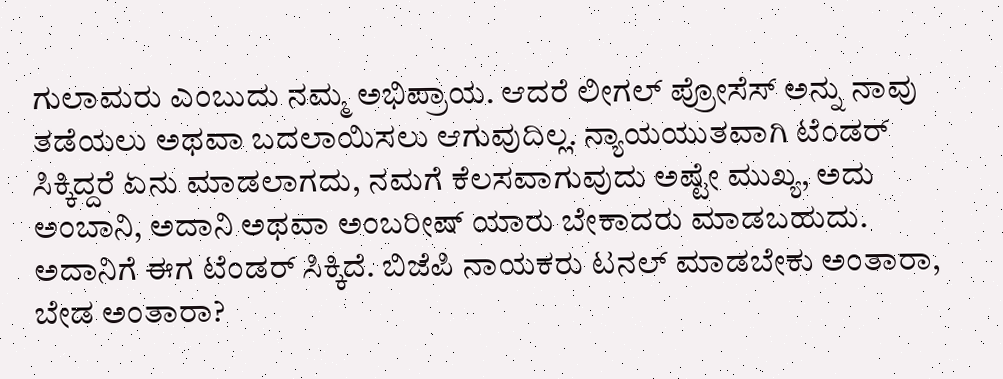ಗುಲಾಮರು ಎಂಬುದು ನಮ್ಮ ಅಭಿಪ್ರಾಯ. ಆದರೆ ಲೀಗಲ್ ಪ್ರೋಸೆಸ್ ಅನ್ನು ನಾವು ತಡೆಯಲು ಅಥವಾ ಬದಲಾಯಿಸಲು ಆಗುವುದಿಲ್ಲ. ನ್ಯಾಯಯುತವಾಗಿ ಟೆಂಡರ್ ಸಿಕ್ಕಿದ್ದರೆ ಏನು ಮಾಡಲಾಗದು, ನಮಗೆ ಕೆಲಸವಾಗುವುದು ಅಷ್ಟೇ ಮುಖ್ಯ, ಅದು ಅಂಬಾನಿ, ಅದಾನಿ ಅಥವಾ ಅಂಬರೀಷ್ ಯಾರು ಬೇಕಾದರು ಮಾಡಬಹುದು.
ಅದಾನಿಗೆ ಈಗ ಟೆಂಡರ್ ಸಿಕ್ಕಿದೆ. ಬಿಜೆಪಿ ನಾಯಕರು ಟನಲ್ ಮಾಡಬೇಕು ಅಂತಾರಾ, ಬೇಡ ಅಂತಾರಾ?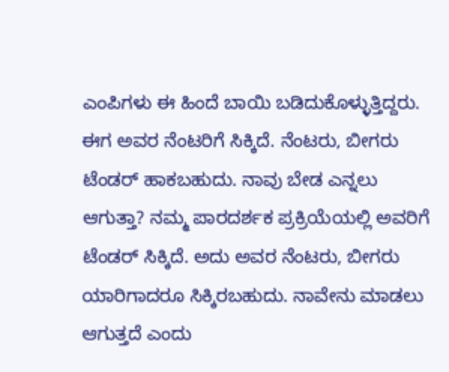ಎಂಪಿಗಳು ಈ ಹಿಂದೆ ಬಾಯಿ ಬಡಿದುಕೊಳ್ಳುತ್ತಿದ್ದರು. ಈಗ ಅವರ ನೆಂಟರಿಗೆ ಸಿಕ್ಕಿದೆ. ನೆಂಟರು, ಬೀಗರು ಟೆಂಡರ್ ಹಾಕಬಹುದು. ನಾವು ಬೇಡ ಎನ್ನಲು ಆಗುತ್ತಾ? ನಮ್ಮ ಪಾರದರ್ಶಕ ಪ್ರಕ್ರಿಯೆಯಲ್ಲಿ ಅವರಿಗೆ ಟೆಂಡರ್ ಸಿಕ್ಕಿದೆ. ಅದು ಅವರ ನೆಂಟರು, ಬೀಗರು ಯಾರಿಗಾದರೂ ಸಿಕ್ಕಿರಬಹುದು. ನಾವೇನು ಮಾಡಲು ಆಗುತ್ತದೆ ಎಂದು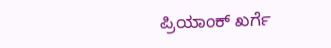ಪ್ರಿಯಾಂಕ್ ಖರ್ಗೆ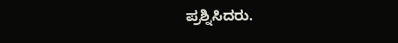ಪ್ರಶ್ನಿಸಿದರು.